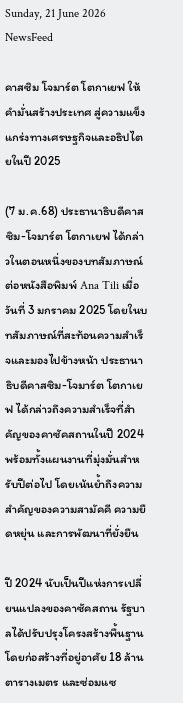Sunday, 21 June 2026
NewsFeed

คาสซิม โจมาร์ต โตกาเยฟ ให้คำมั่นสร้างประเทศ สู่ความแข็งแกร่งทางเศรษฐกิจและอธิปไตยในปี 2025

(7 ม.ค.68) ประธานาธิบดีคาสซิม-โจมาร์ต โตกาเยฟ ได้กล่าวในตอนหนึ่งของบทสัมภาษณ์ต่อหนังสือพิมพ์ Ana Tili เมื่อวันที่ 3 มกราคม 2025 โดยในบทสัมภาษณ์ที่สะท้อนความสำเร็จและมองไปข้างหน้า ประธานาธิบดีคาสซิม-โจมาร์ต โตกาเยฟ ได้กล่าวถึงความสำเร็จที่สำคัญของคาซัคสถานในปี 2024 พร้อมทั้งแผนงานที่มุ่งมั่นสำหรับปีต่อไป โดยเน้นย้ำถึงความสำคัญของความสามัคคี ความยืดหยุ่น และการพัฒนาที่ยั่งยืน

ปี 2024 นับเป็นปีแห่งการเปลี่ยนแปลงของคาซัคสถาน รัฐบาลได้ปรับปรุงโครงสร้างพื้นฐานโดยก่อสร้างที่อยู่อาศัย 18 ล้านตารางเมตร และซ่อมแซ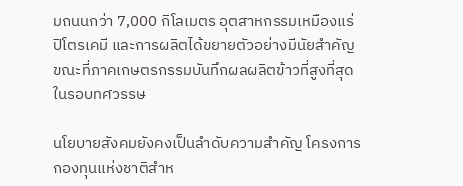มถนนกว่า 7,000 กิโลเมตร อุตสาหกรรมเหมืองแร่ ปิโตรเคมี และการผลิตได้ขยายตัวอย่างมีนัยสำคัญ ขณะที่ภาคเกษตรกรรมบันทึกผลผลิตข้าวที่สูงที่สุดในรอบทศวรรษ

นโยบายสังคมยังคงเป็นลำดับความสำคัญ โครงการกองทุนแห่งชาติสำห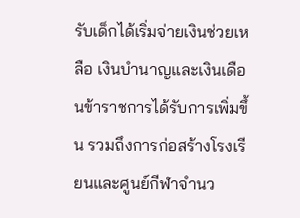รับเด็กได้เริ่มจ่ายเงินช่วยเหลือ เงินบำนาญและเงินเดือนข้าราชการได้รับการเพิ่มขึ้น รวมถึงการก่อสร้างโรงเรียนและศูนย์กีฬาจำนว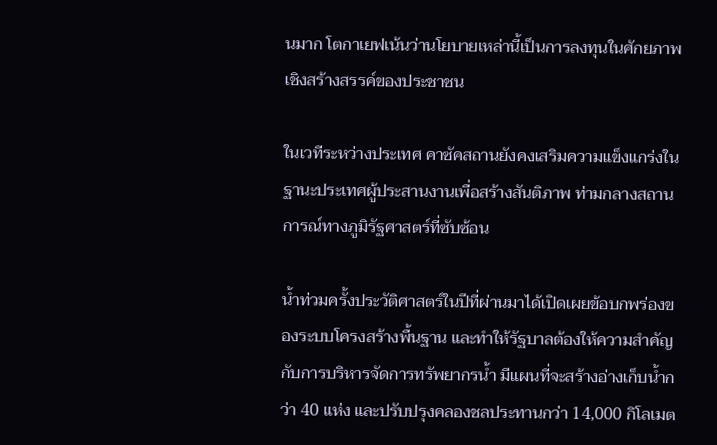นมาก โตกาเยฟเน้นว่านโยบายเหล่านี้เป็นการลงทุนในศักยภาพเชิงสร้างสรรค์ของประชาชน

ในเวทีระหว่างประเทศ คาซัคสถานยังคงเสริมความแข็งแกร่งในฐานะประเทศผู้ประสานงานเพื่อสร้างสันติภาพ ท่ามกลางสถานการณ์ทางภูมิรัฐศาสตร์ที่ซับซ้อน

น้ำท่วมครั้งประวัติศาสตร์ในปีที่ผ่านมาได้เปิดเผยข้อบกพร่องของระบบโครงสร้างพื้นฐาน และทำให้รัฐบาลต้องให้ความสำคัญกับการบริหารจัดการทรัพยากรน้ำ มีแผนที่จะสร้างอ่างเก็บน้ำกว่า 40 แห่ง และปรับปรุงคลองชลประทานกว่า 14,000 กิโลเมต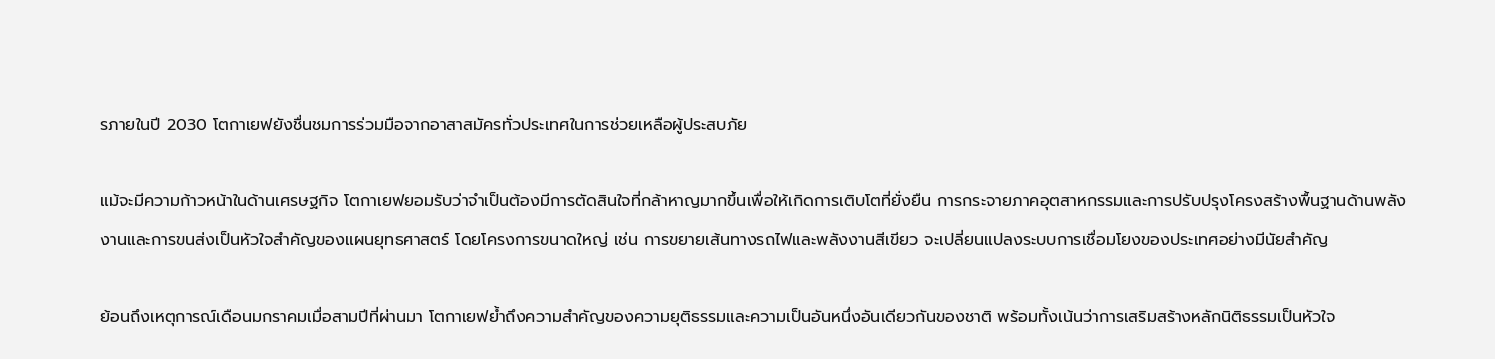รภายในปี 2030 โตกาเยฟยังชื่นชมการร่วมมือจากอาสาสมัครทั่วประเทศในการช่วยเหลือผู้ประสบภัย

แม้จะมีความก้าวหน้าในด้านเศรษฐกิจ โตกาเยฟยอมรับว่าจำเป็นต้องมีการตัดสินใจที่กล้าหาญมากขึ้นเพื่อให้เกิดการเติบโตที่ยั่งยืน การกระจายภาคอุตสาหกรรมและการปรับปรุงโครงสร้างพื้นฐานด้านพลังงานและการขนส่งเป็นหัวใจสำคัญของแผนยุทธศาสตร์ โดยโครงการขนาดใหญ่ เช่น การขยายเส้นทางรถไฟและพลังงานสีเขียว จะเปลี่ยนแปลงระบบการเชื่อมโยงของประเทศอย่างมีนัยสำคัญ

ย้อนถึงเหตุการณ์เดือนมกราคมเมื่อสามปีที่ผ่านมา โตกาเยฟย้ำถึงความสำคัญของความยุติธรรมและความเป็นอันหนึ่งอันเดียวกันของชาติ พร้อมทั้งเน้นว่าการเสริมสร้างหลักนิติธรรมเป็นหัวใจ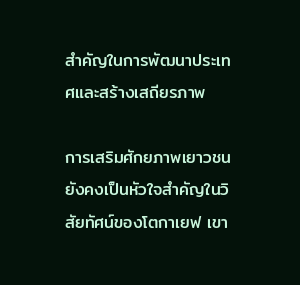สำคัญในการพัฒนาประเทศและสร้างเสถียรภาพ

การเสริมศักยภาพเยาวชนยังคงเป็นหัวใจสำคัญในวิสัยทัศน์ของโตกาเยฟ เขา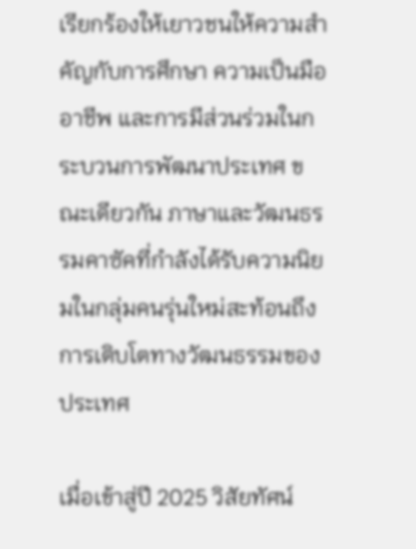เรียกร้องให้เยาวชนให้ความสำคัญกับการศึกษา ความเป็นมืออาชีพ และการมีส่วนร่วมในกระบวนการพัฒนาประเทศ ขณะเดียวกัน ภาษาและวัฒนธรรมคาซัคที่กำลังได้รับความนิยมในกลุ่มคนรุ่นใหม่สะท้อนถึงการเติบโตทางวัฒนธรรมของประเทศ

เมื่อเข้าสู่ปี 2025 วิสัยทัศน์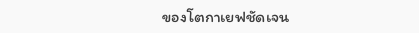ของโตกาเยฟชัดเจน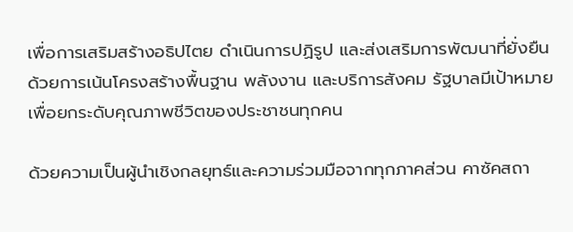เพื่อการเสริมสร้างอธิปไตย ดำเนินการปฏิรูป และส่งเสริมการพัฒนาที่ยั่งยืน ด้วยการเน้นโครงสร้างพื้นฐาน พลังงาน และบริการสังคม รัฐบาลมีเป้าหมายเพื่อยกระดับคุณภาพชีวิตของประชาชนทุกคน

ด้วยความเป็นผู้นำเชิงกลยุทธ์และความร่วมมือจากทุกภาคส่วน คาซัคสถา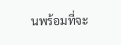นพร้อมที่จะ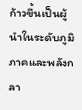ก้าวขึ้นเป็นผู้นำในระดับภูมิภาคและพลังกลา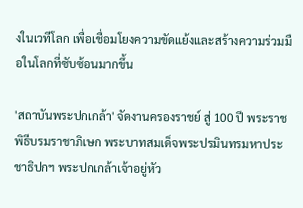งในเวทีโลก เพื่อเชื่อมโยงความขัดแย้งและสร้างความร่วมมือในโลกที่ซับซ้อนมากขึ้น

'สถาบันพระปกเกล้า' จัดงานครองราชย์ สู่ 100 ปี พระราชพิธีบรมราชาภิเษก พระบาทสมเด็จพระปรมินทรมหาประชาธิปกฯ พระปกเกล้าเจ้าอยู่หัว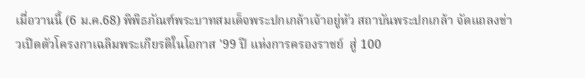เมื่อวานนี้ (6 ม.ค.68) พิพิธภัณฑ์พระบาทสมเด็จพระปกเกล้าเจ้าอยู่หัว สถาบันพระปกเกล้า จัดแถลงข่าวเปิดตัวโครงกาเฉลิมพระเกียรติในโอกาส '99 ปี แห่งการครองราชย์  สู่ 100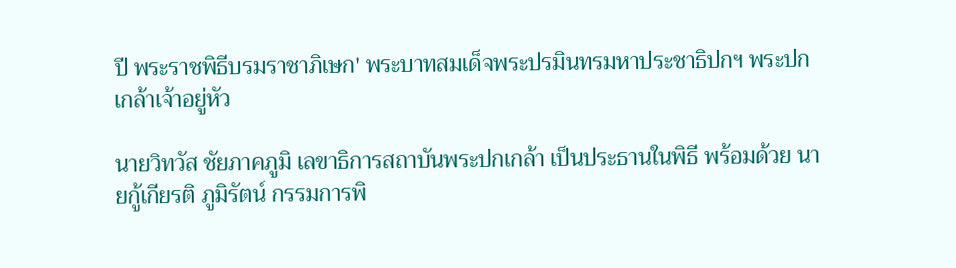ปี พระราชพิธีบรมราชาภิเษก' พระบาทสมเด็จพระปรมินทรมหาประชาธิปกฯ พระปกเกล้าเจ้าอยู่หัว

นายวิทวัส ชัยภาคภูมิ เลขาธิการสถาบันพระปกเกล้า เป็นประธานในพิธี พร้อมด้วย นายกู้เกียรติ ภูมิรัตน์ กรรมการพิ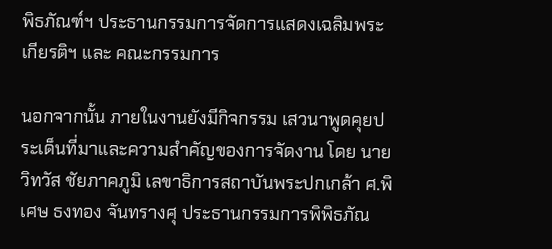พิธภัณฑ์ฯ ประธานกรรมการจัดการแสดงเฉลิมพระเกียรติฯ และ คณะกรรมการ

นอกจากนั้น ภายในงานยังมีกิจกรรม เสวนาพูดคุยประเด็นที่มาและความสำคัญของการจัดงาน โดย นายวิทวัส ชัยภาคภูมิ เลขาธิการสถาบันพระปกเกล้า ศ.พิเศษ ธงทอง จันทรางศุ ประธานกรรมการพิพิธภัณ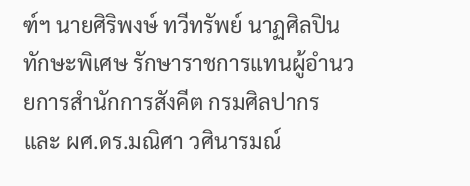ฑ์ฯ นายศิริพงษ์ ทวีทรัพย์ นาฏศิลปินทักษะพิเศษ รักษาราชการแทนผู้อำนวยการสำนักการสังคีต กรมศิลปากร และ ผศ.ดร.มณิศา วศินารมณ์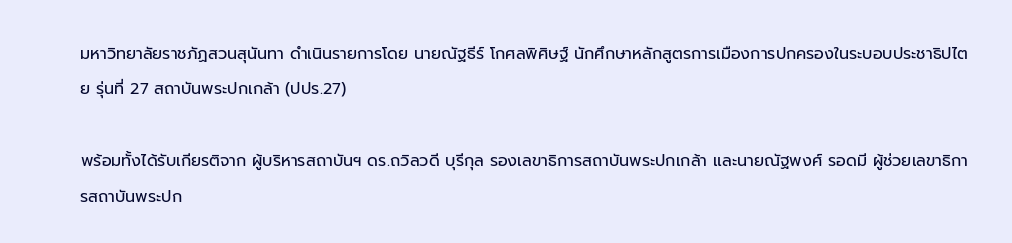มหาวิทยาลัยราชภัฏสวนสุนันทา ดำเนินรายการโดย นายณัฐธีร์ โกศลพิศิษฐ์ นักศึกษาหลักสูตรการเมืองการปกครองในระบอบประชาธิปไตย รุ่นที่ 27 สถาบันพระปกเกล้า (ปปร.27)

พร้อมทั้งได้รับเกียรติจาก ผู้บริหารสถาบันฯ ดร.ถวิลวดี บุรีกุล รองเลขาธิการสถาบันพระปกเกล้า และนายณัฐพงศ์ รอดมี ผู้ช่วยเลขาธิการสถาบันพระปก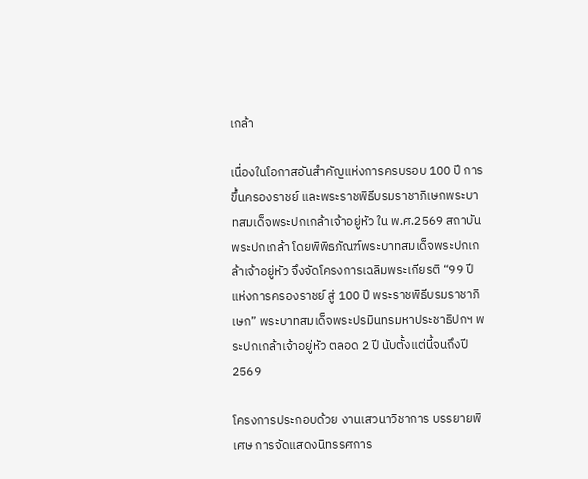เกล้า

เนื่องในโอกาสอันสำคัญแห่งการครบรอบ 100 ปี การขึ้นครองราชย์ และพระราชพิธีบรมราชาภิเษกพระบาทสมเด็จพระปกเกล้าเจ้าอยู่หัว ใน พ.ศ.2569 สถาบันพระปกเกล้า โดยพิพิธภัณฑ์พระบาทสมเด็จพระปกเกล้าเจ้าอยู่หัว จึงจัดโครงการเฉลิมพระเกียรติ “99 ปี แห่งการครองราชย์ สู่ 100 ปี พระราชพิธีบรมราชาภิเษก” พระบาทสมเด็จพระปรมินทรมหาประชาธิปกฯ พระปกเกล้าเจ้าอยู่หัว ตลอด 2 ปี นับตั้งแต่นี้จนถึงปี 2569

โครงการประกอบด้วย งานเสวนาวิชาการ บรรยายพิเศษ การจัดแสดงนิทรรศการ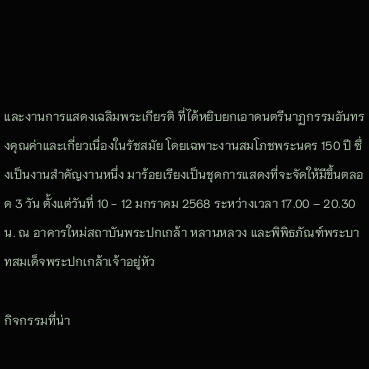และงานการแสดงเฉลิมพระเกียรติ ที่ได้หยิบยกเอาดนตรีนาฏกรรมอันทรงคุณค่าและเกี่ยวเนื่องในรัชสมัย โดยเฉพาะงานสมโภชพระนคร 150 ปี ซึ่งเป็นงานสำคัญงานหนึ่ง มาร้อยเรียงเป็นชุดการแสดงที่จะจัดให้มีขึ้นตลอด 3 วัน ตั้งแต่วันที่ 10 - 12 มกราคม 2568 ระหว่างเวลา 17.00 – 20.30 น. ณ อาคารใหม่สถาบันพระปกเกล้า หลานหลวง และพิพิธภัณฑ์พระบาทสมเด็จพระปกเกล้าเจ้าอยู่หัว

กิจกรรมที่น่า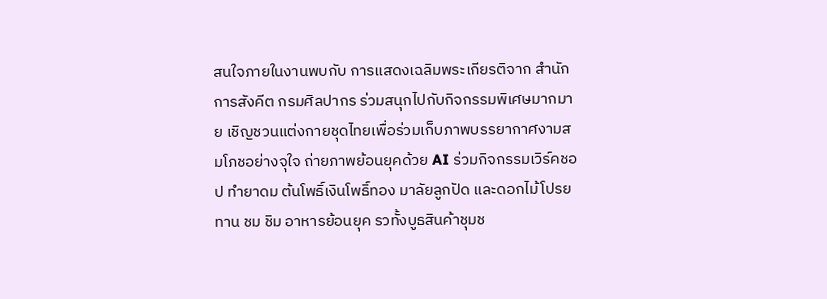สนใจภายในงานพบกับ การแสดงเฉลิมพระเกียรติจาก สำนักการสังคีต กรมศิลปากร ร่วมสนุกไปกับกิจกรรมพิเศษมากมาย เชิญชวนแต่งกายชุดไทยเพื่อร่วมเก็บภาพบรรยากาศงามสมโภชอย่างจุใจ ถ่ายภาพย้อนยุคด้วย AI ร่วมกิจกรรมเวิร์คชอป ทำยาดม ต้นโพธิ์เงินโพธิ์ทอง มาลัยลูกปัด และดอกไม้โปรยทาน ชม ชิม อาหารย้อนยุค รวทั้งบูธสินค้าชุมช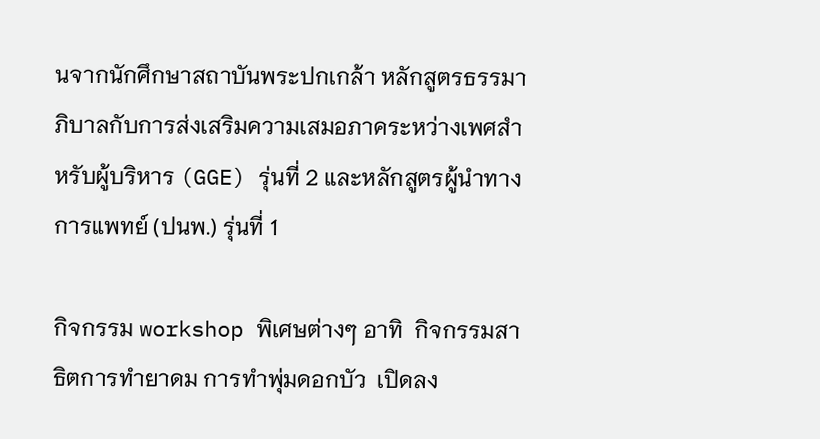นจากนักศึกษาสถาบันพระปกเกล้า หลักสูตรธรรมาภิบาลกับการส่งเสริมความเสมอภาคระหว่างเพศสำหรับผู้บริหาร (GGE) รุ่นที่ 2 และหลักสูตรผู้นำทางการแพทย์ (ปนพ.) รุ่นที่ 1

กิจกรรม workshop พิเศษต่างๆ อาทิ  กิจกรรมสาธิตการทำยาดม การทำพุ่มดอกบัว  เปิดลง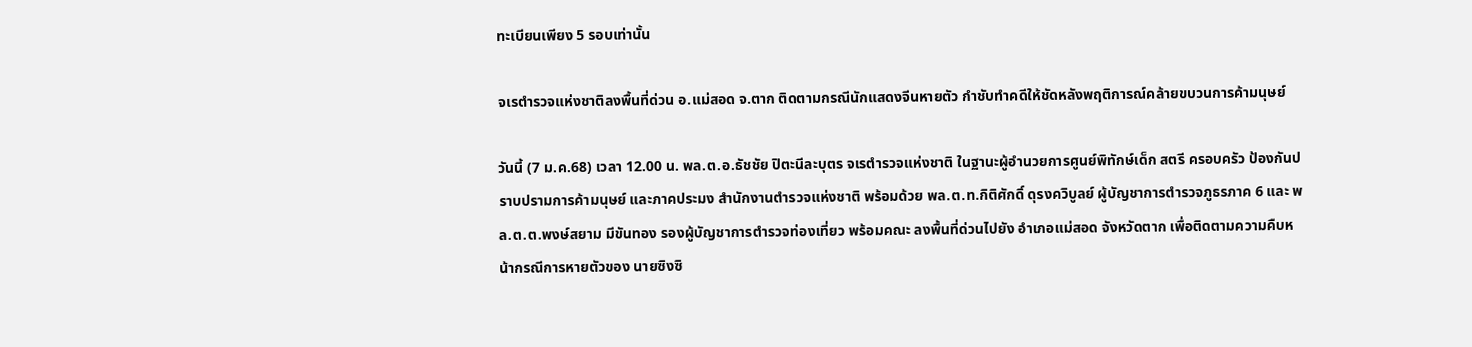ทะเบียนเพียง 5 รอบเท่านั้น

จเรตำรวจแห่งชาติลงพื้นที่ด่วน อ.แม่สอด จ.ตาก ติดตามกรณีนักแสดงจีนหายตัว กำชับทำคดีให้ชัดหลังพฤติการณ์คล้ายขบวนการค้ามนุษย์

วันนี้ (7 ม.ค.68) เวลา 12.00 น. พล.ต.อ.ธัชชัย ปิตะนีละบุตร จเรตำรวจแห่งชาติ ในฐานะผู้อำนวยการศูนย์พิทักษ์เด็ก สตรี ครอบครัว ป้องกันปราบปรามการค้ามนุษย์ และภาคประมง สำนักงานตำรวจแห่งชาติ พร้อมด้วย พล.ต.ท.กิติศักดิ์ ดุรงควิบูลย์ ผู้บัญชาการตำรวจภูธรภาค 6 และ พล.ต.ต.พงษ์สยาม มีขันทอง รองผู้บัญชาการตำรวจท่องเที่ยว พร้อมคณะ ลงพื้นที่ด่วนไปยัง อำเภอแม่สอด จังหวัดตาก เพื่อติดตามความคืบหน้ากรณีการหายตัวของ นายซิงซิ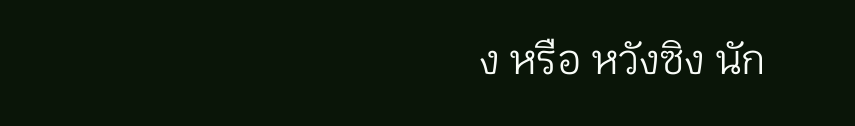ง หรือ หวังซิง นัก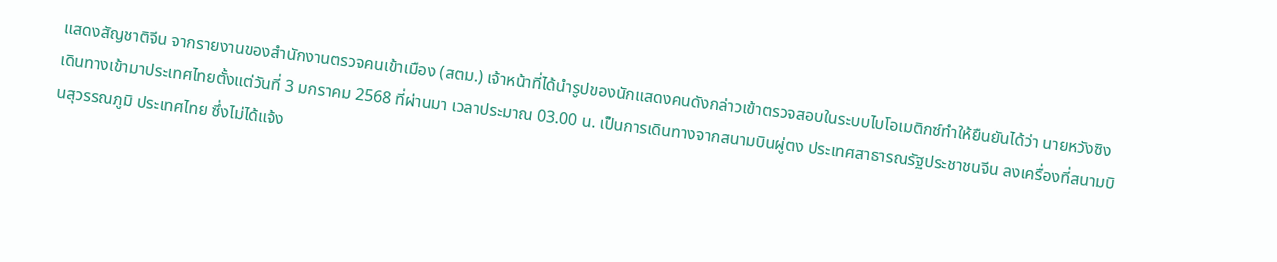แสดงสัญชาติจีน จากรายงานของสำนักงานตรวจคนเข้าเมือง (สตม.) เจ้าหน้าที่ได้นำรูปของนักแสดงคนดังกล่าวเข้าตรวจสอบในระบบไบโอเมติกซ์ทำให้ยืนยันได้ว่า นายหวังซิง เดินทางเข้ามาประเทศไทยตั้งแต่วันที่ 3 มกราคม 2568 ที่ผ่านมา เวลาประมาณ 03.00 น. เป็นการเดินทางจากสนามบินผู่ตง ประเทศสาธารณรัฐประชาชนจีน ลงเครื่องที่สนามบินสุวรรณภูมิ ประเทศไทย ซึ่งไม่ได้แจ้ง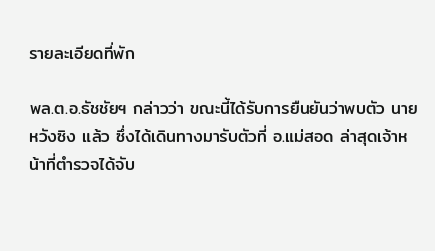รายละเอียดที่พัก

พล.ต.อ.ธัชชัยฯ กล่าวว่า ขณะนี้ได้รับการยืนยันว่าพบตัว นายหวังซิง แล้ว ซึ่งได้เดินทางมารับตัวที่ อ.แม่สอด ล่าสุดเจ้าหน้าที่ตำรวจได้จับ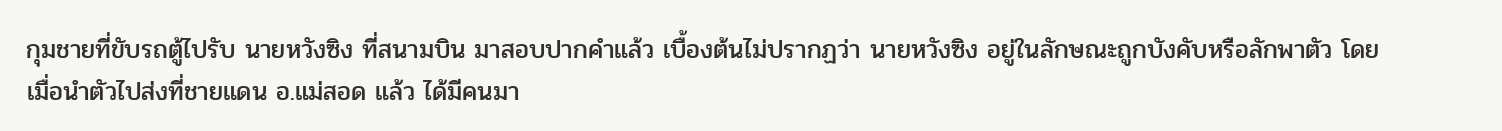กุมชายที่ขับรถตู้ไปรับ นายหวังซิง ที่สนามบิน มาสอบปากคำแล้ว เบื้องต้นไม่ปรากฏว่า นายหวังซิง อยู่ในลักษณะถูกบังคับหรือลักพาตัว โดยเมื่อนำตัวไปส่งที่ชายแดน อ.แม่สอด แล้ว ได้มีคนมา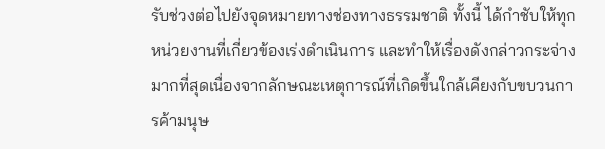รับช่วงต่อไปยังจุดหมายทางช่องทางธรรมชาติ ทั้งนี้ ได้กำชับให้ทุกหน่วยงานที่เกี่ยวข้องเร่งดำเนินการ และทำให้เรื่องดังกล่าวกระจ่างมากที่สุดเนื่องจากลักษณะเหตุการณ์ที่เกิดขึ้นใกล้เคียงกับขบวนการค้ามนุษ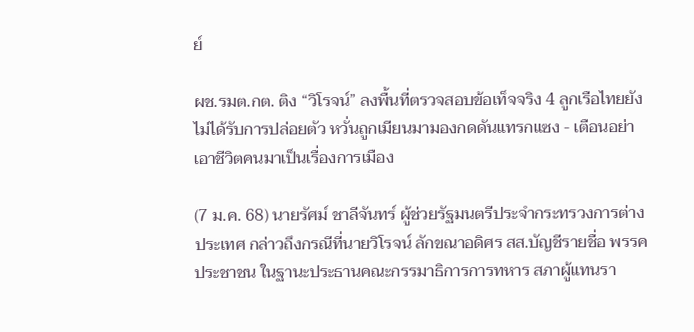ย์

ผช.รมต.กต. ติง “วิโรจน์” ลงพื้นที่ตรวจสอบข้อเท็จจริง 4 ลูกเรือไทยยังไม่ได้รับการปล่อยตัว หวั่นถูกเมียนมามองกดดันแทรกแซง - เตือนอย่าเอาชีวิตคนมาเป็นเรื่องการเมือง

(7 ม.ค. 68) นายรัศม์ ชาลีจันทร์ ผู้ช่วยรัฐมนตรีประจำกระทรวงการต่างประเทศ กล่าวถึงกรณีที่นายวิโรจน์ ลักขณาอดิศร สส.บัญชีรายชื่อ พรรคประชาชน ในฐานะประธานคณะกรรมาธิการการทหาร สภาผู้แทนรา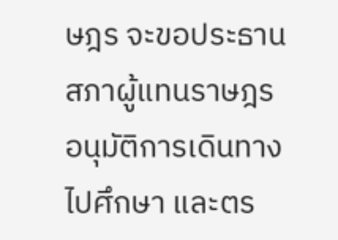ษฎร จะขอประธานสภาผู้แทนราษฎร อนุมัติการเดินทางไปศึกษา และตร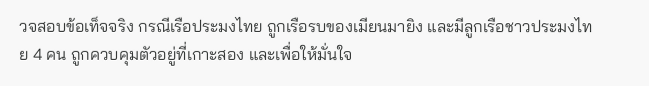วจสอบข้อเท็จจริง กรณีเรือประมงไทย ถูกเรือรบของเมียนมายิง และมีลูกเรือชาวประมงไทย 4 คน ถูกควบคุมตัวอยู่ที่เกาะสอง และเพื่อให้มั่นใจ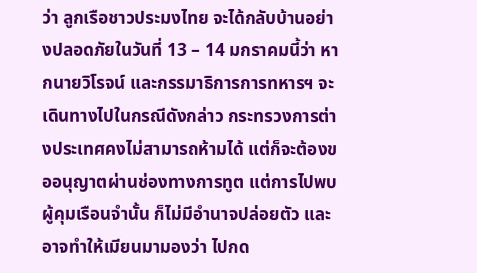ว่า ลูกเรือชาวประมงไทย จะได้กลับบ้านอย่างปลอดภัยในวันที่ 13 – 14 มกราคมนี้ว่า หากนายวิโรจน์ และกรรมาธิการการทหารฯ จะเดินทางไปในกรณีดังกล่าว กระทรวงการต่างประเทศคงไม่สามารถห้ามได้ แต่ก็จะต้องขออนุญาตผ่านช่องทางการทูต แต่การไปพบผู้คุมเรือนจำนั้น ก็ไม่มีอำนาจปล่อยตัว และอาจทำให้เมียนมามองว่า ไปกด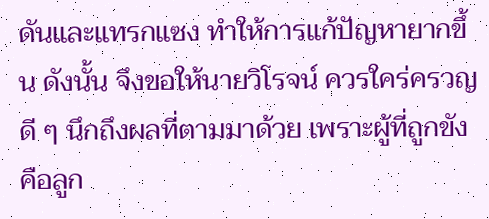ดันและแทรกแซง ทำให้การแก้ปัญหายากขึ้น ดังนั้น จึงขอให้นายวิโรจน์ ควรใคร่ครวญดี ๆ นึกถึงผลที่ตามมาด้วย เพราะผู้ที่ถูกขังคือลูก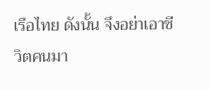เรือไทย ดังนั้น จึงอย่าเอาชีวิตคนมา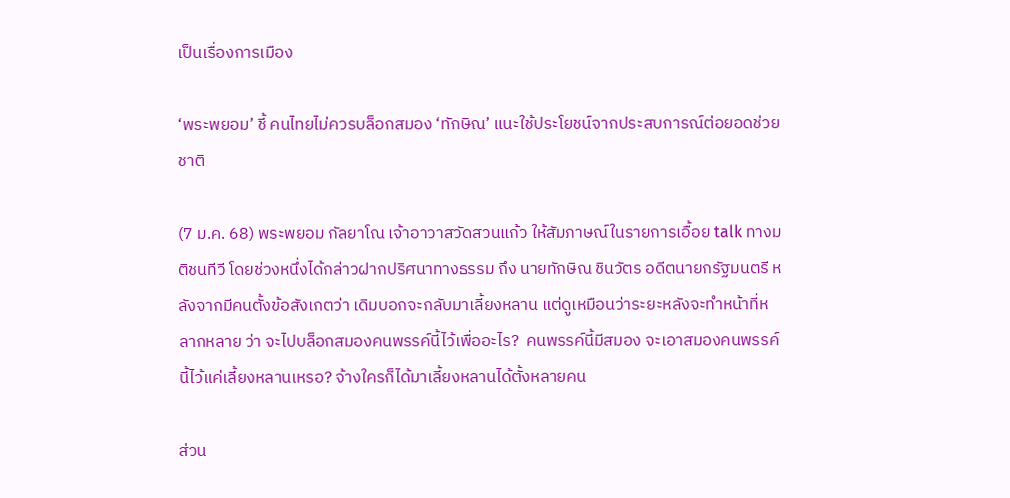เป็นเรื่องการเมือง

‘พระพยอม’ ชี้ คนไทยไม่ควรบล็อกสมอง ‘ทักษิณ’ แนะใช้ประโยชน์จากประสบการณ์ต่อยอดช่วยชาติ

(7 ม.ค. 68) พระพยอม กัลยาโณ เจ้าอาวาสวัดสวนแก้ว ให้สัมภาษณ์ในรายการเอื้อย talk ทางมติชนทีวี โดยช่วงหนึ่งได้กล่าวฝากปริศนาทางธรรม ถึง นายทักษิณ ชินวัตร อดีตนายกรัฐมนตรี หลังจากมีคนตั้งข้อสังเกตว่า เดิมบอกจะกลับมาเลี้ยงหลาน แต่ดูเหมือนว่าระยะหลังจะทำหน้าที่หลากหลาย ว่า จะไปบล็อกสมองคนพรรค์นี้ไว้เพื่ออะไร?  คนพรรค์นี้มีสมอง จะเอาสมองคนพรรค์นี้ไว้แค่เลี้ยงหลานเหรอ? จ้างใครก็ได้มาเลี้ยงหลานได้ตั้งหลายคน

ส่วน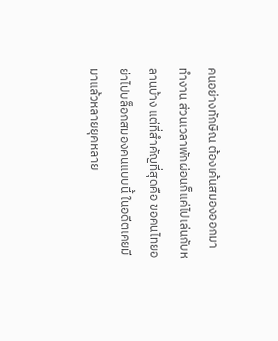คนอย่างทักษิณ ต้องเค้นสมองออกมาทำงาน ส่วนเวลาพักผ่อนก็แค่ไปเล่นกับหลานบ้าง แต่ที่สำคัญที่สุดคือ ขอคนไทยอย่าไปบล็อกสมองคนแบบนี้ ในอดีตเคยมีมาแล้วหลายยุคหลาย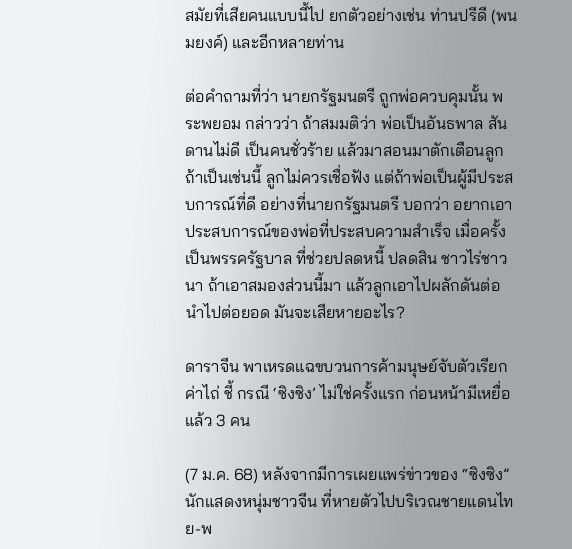สมัยที่เสียคนแบบนี้ไป ยกตัวอย่างเช่น ท่านปรีดี (พนมยงค์) และอีกหลายท่าน

ต่อคำถามที่ว่า นายกรัฐมนตรี ถูกพ่อควบคุมนั้น พระพยอม กล่าวว่า ถ้าสมมติว่า พ่อเป็นอันธพาล สันดานไม่ดี เป็นคนชั่วร้าย แล้วมาสอนมาตักเตือนลูก ถ้าเป็นเช่นนี้ ลูกไม่ควรเชื่อฟัง แต่ถ้าพ่อเป็นผู้มีประสบการณ์ที่ดี อย่างที่นายกรัฐมนตรี บอกว่า อยากเอาประสบการณ์ของพ่อที่ประสบความสำเร็จ เมื่อครั้งเป็นพรรครัฐบาล ที่ช่วยปลดหนี้ ปลดสิน ชาวไร่ชาวนา ถ้าเอาสมองส่วนนี้มา แล้วลูกเอาไปผลักดันต่อ นำไปต่อยอด มันจะเสียหายอะไร?

ดาราจีน พาเหรดแฉขบวนการค้ามนุษย์จับตัวเรียกค่าไถ่ ชี้ กรณี ‘ซิงซิง’ ไม่ใช่ครั้งแรก ก่อนหน้ามีเหยื่อแล้ว 3 คน

(7 ม.ค. 68) หลังจากมีการเผยแพร่ข่าวของ “ซิงซิง” นักแสดงหนุ่มชาวจีน ที่หายตัวไปบริเวณชายแดนไทย-พ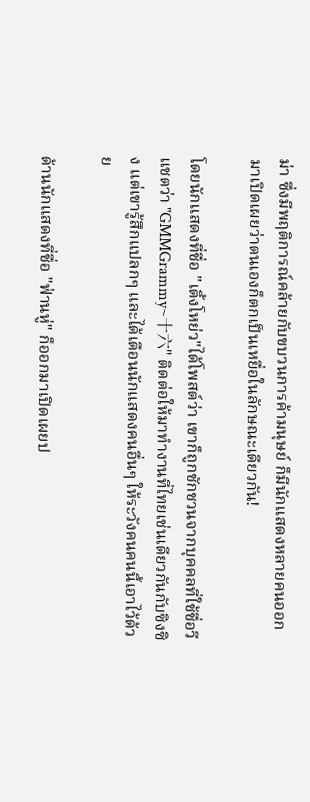ม่า ซึ่งมีพฤติการณ์คล้ายกับขบวนการค้ามนุษย์ ก็มีนักแสดงหลายคนออกมาเปิดเผยว่าตนเองก็ตกเป็นเหยื่อในลักษณะเดียวกัน!

โดยนักแสดงที่ชื่อ "เติ้งโหย่ว"ได้โพสต์ว่า เขาก็ถูกชักชวนจากบุคคลที่ใช้ชื่อวีแชตว่า "GMMGrammy~十六" ติดต่อให้มาทำงานที่ไทยเช่นเดียวกันกับซิงซิง แต่เขารู้สึกแปลกๆ และได้เตือนนักแสดงคนอื่นๆ ให้ระวังคนคนนี้เอาไว้ด้วย

ด้านนักแสดงที่ชื่อ "ฟ่านหู่" ก็ออกมาเปิดเผยป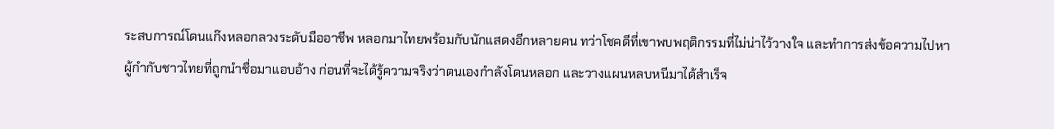ระสบการณ์โดนแก๊งหลอกลวงระดับมืออาชีพ หลอกมาไทยพร้อมกับนักแสดงอีกหลายคน ทว่าโชคดีที่เขาพบพฤติกรรมที่ไม่น่าไว้วางใจ และทำการส่งข้อความไปหาผู้กำกับชาวไทยที่ถูกนำชื่อมาแอบอ้าง ก่อนที่จะได้รู้ความจริงว่าตนเองกำลังโดนหลอก และวางแผนหลบหนีมาได้สำเร็จ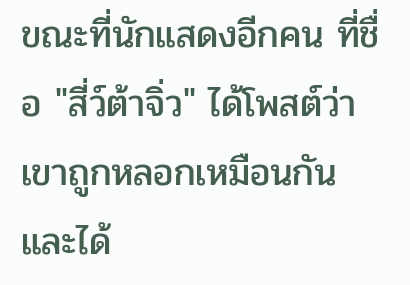ขณะที่นักแสดงอีกคน ที่ชื่อ "สี่ว์ต้าจิ่ว" ได้โพสต์ว่า เขาถูกหลอกเหมือนกัน และได้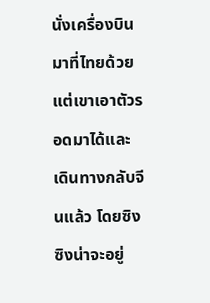นั่งเครื่องบินมาที่ไทยด้วย แต่เขาเอาตัวรอดมาได้และเดินทางกลับจีนแล้ว โดยซิงซิงน่าจะอยู่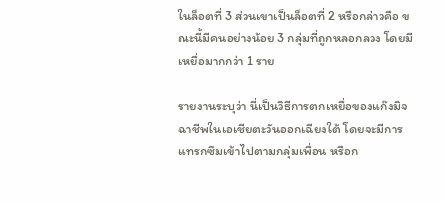ในล็อตที่ 3 ส่วนเขาเป็นล็อตที่ 2 หรือกล่าวคือ ขณะนี้มีคนอย่างน้อย 3 กลุ่มที่ถูกหลอกลวง โดยมีเหยื่อมากกว่า 1 ราย

รายงานระบุว่า นี่เป็นวิธีการตกเหยื่อของแก๊งมิจฉาชีพในเอเชียตะวันออกเฉียงใต้ โดยจะมีการแทรกซึมเข้าไปตามกลุ่มเพื่อน หรือก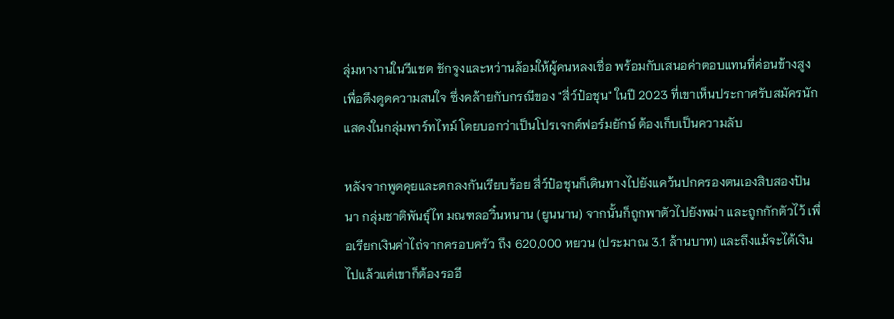ลุ่มหางานในวีแชต ชักจูงและหว่านล้อมให้ผู้คนหลงเชื่อ พร้อมกับเสนอค่าตอบแทนที่ค่อนข้างสูง เพื่อดึงดูดความสนใจ ซึ่งคล้ายกับกรณีของ "สี่ว์ป๋อชุน" ในปี 2023 ที่เขาเห็นประกาศรับสมัครนักแสดงในกลุ่มพาร์ทไทม์ โดยบอกว่าเป็นโปรเจกต์ฟอร์มยักษ์ ต้องเก็บเป็นความลับ

หลังจากพูดคุยและตกลงกันเรียบร้อย สี่ว์ป๋อชุนก็เดินทางไปยังแคว้นปกครองตนเองสิบสองปันนา กลุ่มชาติพันธุ์ไท มณฑลอวิ๋นหนาน (ยูนนาน) จากนั้นก็ถูกพาตัวไปยังพม่า และถูกกักตัวไว้ เพื่อเรียกเงินค่าไถ่จากครอบครัว ถึง 620,000 หยวน (ประมาณ 3.1 ล้านบาท) และถึงแม้จะได้เงินไปแล้วแต่เขาก็ต้องรออี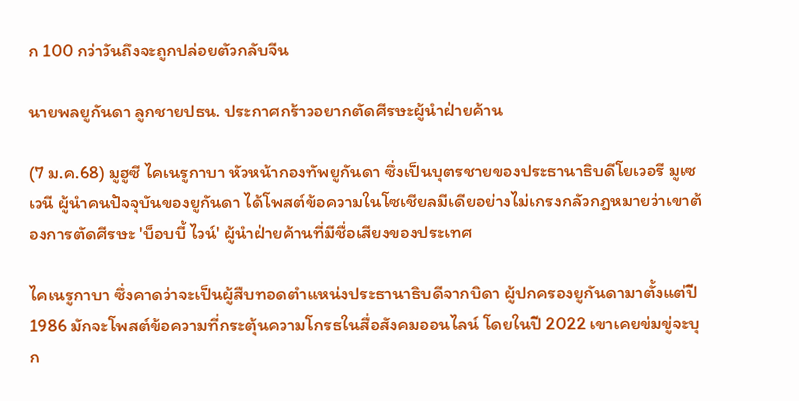ก 100 กว่าวันถึงจะถูกปล่อยตัวกลับจีน

นายพลยูกันดา ลูกชายปธน. ประกาศกร้าวอยากตัดศีรษะผู้นำฝ่ายค้าน

(7 ม.ค.68) มูฮูซี ไคเนรูกาบา หัวหน้ากองทัพยูกันดา ซึ่งเป็นบุตรชายของประธานาธิบดีโยเวอรี มูเซเวนี ผู้นำคนปัจจุบันของยูกันดา ได้โพสต์ข้อความในโซเชียลมีเดียอย่างไม่เกรงกลัวกฎหมายว่าเขาต้องการตัดศีรษะ 'บ็อบบี้ ไวน์' ผู้นำฝ่ายค้านที่มีชื่อเสียงของประเทศ

ไคเนรูกาบา ซึ่งคาดว่าจะเป็นผู้สืบทอดตำแหน่งประธานาธิบดีจากบิดา ผู้ปกครองยูกันดามาตั้งแต่ปี 1986 มักจะโพสต์ข้อความที่กระตุ้นความโกรธในสื่อสังคมออนไลน์ โดยในปี 2022 เขาเคยข่มขู่จะบุก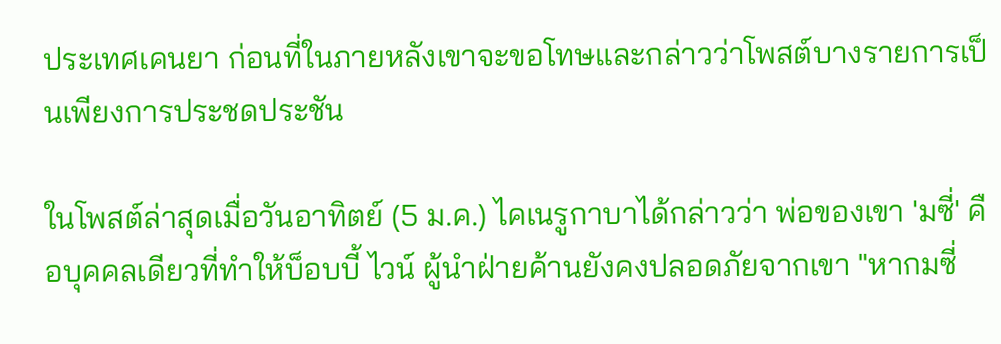ประเทศเคนยา ก่อนที่ในภายหลังเขาจะขอโทษและกล่าวว่าโพสต์บางรายการเป็นเพียงการประชดประชัน

ในโพสต์ล่าสุดเมื่อวันอาทิตย์ (5 ม.ค.) ไคเนรูกาบาได้กล่าวว่า พ่อของเขา 'มซี่' คือบุคคลเดียวที่ทำให้บ็อบบี้ ไวน์ ผู้นำฝ่ายค้านยังคงปลอดภัยจากเขา "หากมซี่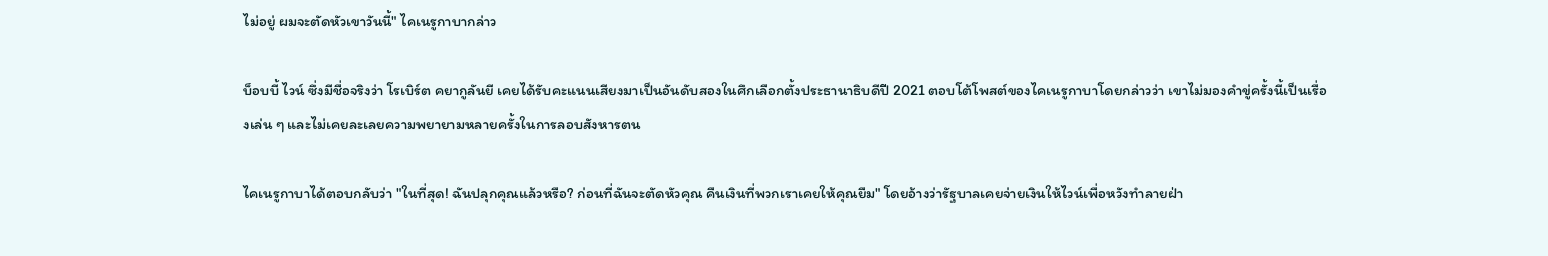ไม่อยู่ ผมจะตัดหัวเขาวันนี้" ไคเนรูกาบากล่าว

บ็อบบี้ ไวน์ ซึ่งมีชื่อจริงว่า โรเบิร์ต คยากูลันยี เคยได้รับคะแนนเสียงมาเป็นอันดับสองในศึกเลือกตั้งประธานาธิบดีปี 2021 ตอบโต้โพสต์ของไคเนรูกาบาโดยกล่าวว่า เขาไม่มองคำขู่ครั้งนี้เป็นเรื่องเล่น ๆ และไม่เคยละเลยความพยายามหลายครั้งในการลอบสังหารตน

ไคเนรูกาบาได้ตอบกลับว่า "ในที่สุด! ฉันปลุกคุณแล้วหรือ? ก่อนที่ฉันจะตัดหัวคุณ คืนเงินที่พวกเราเคยให้คุณยืม" โดยอ้างว่ารัฐบาลเคยจ่ายเงินให้ไวน์เพื่อหวังทำลายฝ่า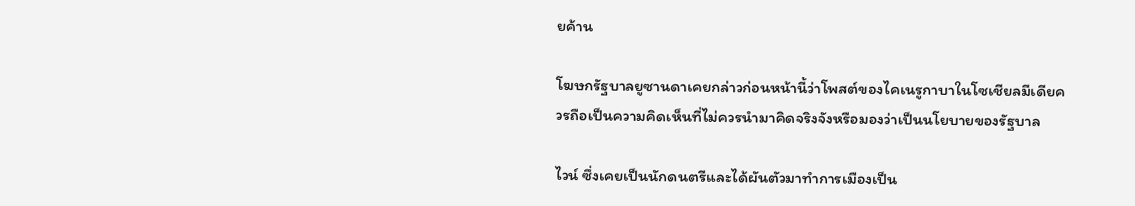ยค้าน

โฆษกรัฐบาลยูซานดาเคยกล่าวก่อนหน้านี้ว่าโพสต์ของไคเนรูกาบาในโซเชียลมีเดียควรถือเป็นความคิดเห็นที่ไม่ควรนำมาคิดจริงจังหรือมองว่าเป็นนโยบายของรัฐบาล

ไวน์ ซึ่งเคยเป็นนักดนตรีและได้ผันตัวมาทำการเมืองเป็น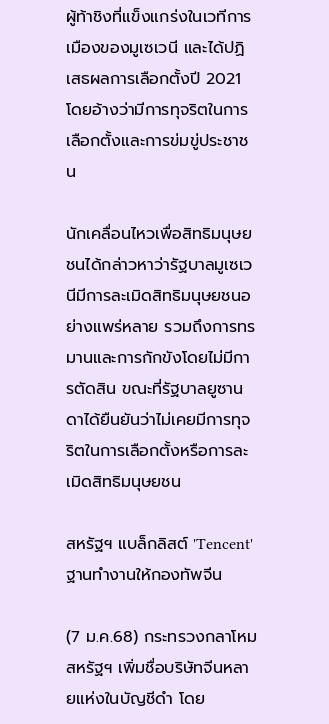ผู้ท้าชิงที่แข็งแกร่งในเวทีการเมืองของมูเซเวนี และได้ปฏิเสธผลการเลือกตั้งปี 2021 โดยอ้างว่ามีการทุจริตในการเลือกตั้งและการข่มขู่ประชาชน

นักเคลื่อนไหวเพื่อสิทธิมนุษยชนได้กล่าวหาว่ารัฐบาลมูเซเวนีมีการละเมิดสิทธิมนุษยชนอย่างแพร่หลาย รวมถึงการทรมานและการกักขังโดยไม่มีการตัดสิน ขณะที่รัฐบาลยูซานดาได้ยืนยันว่าไม่เคยมีการทุจริตในการเลือกตั้งหรือการละเมิดสิทธิมนุษยชน

สหรัฐฯ แบล็กลิสต์ 'Tencent' ฐานทำงานให้กองทัพจีน

(7 ม.ค.68) กระทรวงกลาโหมสหรัฐฯ เพิ่มชื่อบริษัทจีนหลายแห่งในบัญชีดำ โดย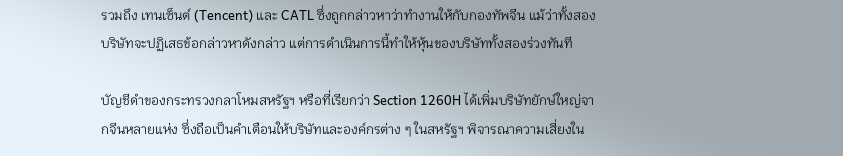รวมถึง เทนเซ็นต์ (Tencent) และ CATL ซึ่งถูกกล่าวหาว่าทำงานให้กับกองทัพจีน แม้ว่าทั้งสองบริษัทจะปฏิเสธข้อกล่าวหาดังกล่าว แต่การดำเนินการนี้ทำให้หุ้นของบริษัททั้งสองร่วงทันที

บัญชีดำของกระทรวงกลาโหมสหรัฐฯ หรือที่เรียกว่า Section 1260H ได้เพิ่มบริษัทยักษ์ใหญ่จากจีนหลายแห่ง ซึ่งถือเป็นคำเตือนให้บริษัทและองค์กรต่าง ๆ ในสหรัฐฯ พิจารณาความเสี่ยงใน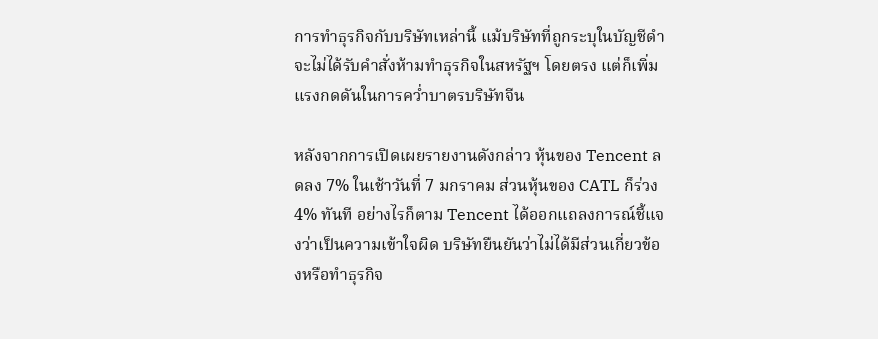การทำธุรกิจกับบริษัทเหล่านี้ แม้บริษัทที่ถูกระบุในบัญชีดำจะไม่ได้รับคำสั่งห้ามทำธุรกิจในสหรัฐฯ โดยตรง แต่ก็เพิ่มแรงกดดันในการคว่ำบาตรบริษัทจีน

หลังจากการเปิดเผยรายงานดังกล่าว หุ้นของ Tencent ลดลง 7% ในเช้าวันที่ 7 มกราคม ส่วนหุ้นของ CATL ก็ร่วง 4% ทันที อย่างไรก็ตาม Tencent ได้ออกแถลงการณ์ชี้แจงว่าเป็นความเข้าใจผิด บริษัทยืนยันว่าไม่ได้มีส่วนเกี่ยวข้องหรือทำธุรกิจ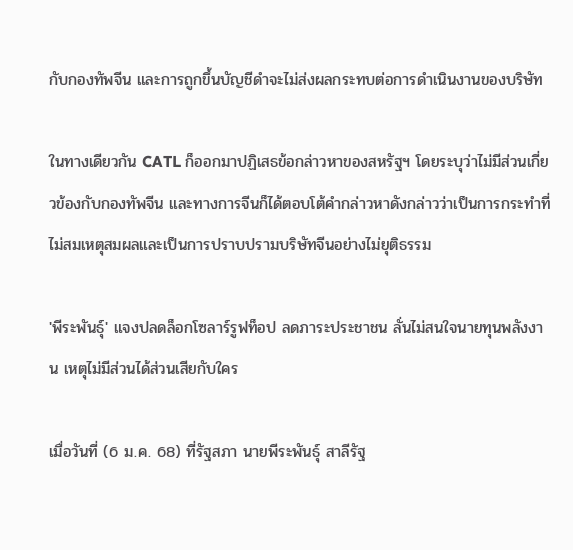กับกองทัพจีน และการถูกขึ้นบัญชีดำจะไม่ส่งผลกระทบต่อการดำเนินงานของบริษัท

ในทางเดียวกัน CATL ก็ออกมาปฏิเสธข้อกล่าวหาของสหรัฐฯ โดยระบุว่าไม่มีส่วนเกี่ยวข้องกับกองทัพจีน และทางการจีนก็ได้ตอบโต้คำกล่าวหาดังกล่าวว่าเป็นการกระทำที่ไม่สมเหตุสมผลและเป็นการปราบปรามบริษัทจีนอย่างไม่ยุติธรรม

'พีระพันธุ์' แจงปลดล็อกโซลาร์รูฟท็อป ลดภาระประชาชน ลั่นไม่สนใจนายทุนพลังงาน เหตุไม่มีส่วนได้ส่วนเสียกับใคร

เมื่อวันที่ (6 ม.ค. 68) ที่รัฐสภา นายพีระพันธุ์ สาลีรัฐ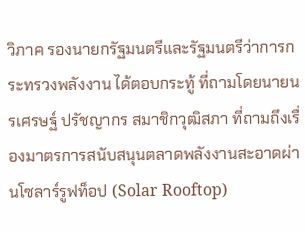วิภาค รองนายกรัฐมนตรีและรัฐมนตรีว่าการกระทรวงพลังงาน ได้ตอบกระทู้ ที่ถามโดยนายนรเศรษฐ์ ปรัชญากร สมาชิกวุฒิสภา ที่ถามถึงเรื่องมาตรการสนับสนุนตลาดพลังงานสะอาดผ่านโซลาร์รูฟท็อป (Solar Rooftop)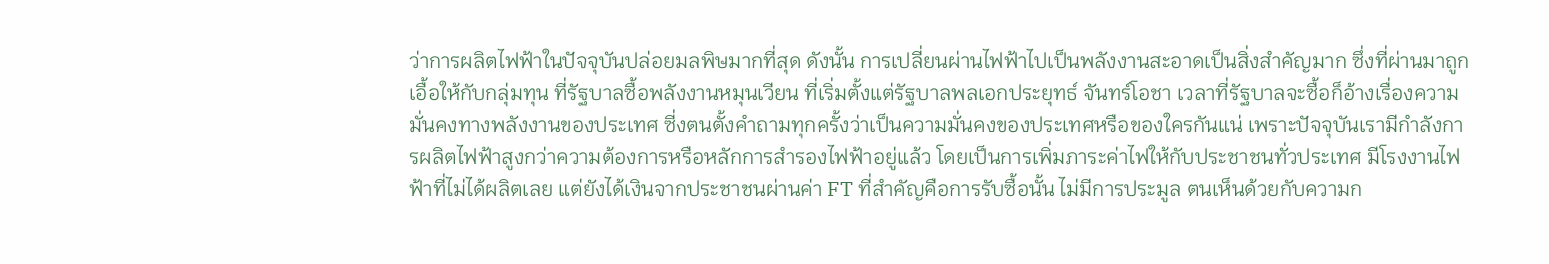ว่าการผลิตไฟฟ้าในปัจจุบันปล่อยมลพิษมากที่สุด ดังนั้น การเปลี่ยนผ่านไฟฟ้าไปเป็นพลังงานสะอาดเป็นสิ่งสำคัญมาก ซึ่งที่ผ่านมาถูกเอื้อให้กับกลุ่มทุน ที่รัฐบาลซื้อพลังงานหมุนเวียน ที่เริ่มตั้งแต่รัฐบาลพลเอกประยุทธ์ จันทร์โอชา เวลาที่รัฐบาลจะซื้อก็อ้างเรื่องความมั่นคงทางพลังงานของประเทศ ซี่งตนตั้งคำถามทุกครั้งว่าเป็นความมั่นคงของประเทศหรือของใครกันแน่ เพราะปัจจุบันเรามีกำลังการผลิตไฟฟ้าสูงกว่าความต้องการหรือหลักการสำรองไฟฟ้าอยู่แล้ว โดยเป็นการเพิ่มภาระค่าไฟให้กับประชาชนทั่วประเทศ มีโรงงานไฟฟ้าที่ไม่ได้ผลิตเลย แต่ยังได้เงินจากประชาชนผ่านค่า FT ที่สำคัญคือการรับซื้อนั้น ไม่มีการประมูล ตนเห็นด้วยกับความก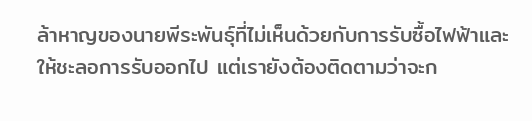ล้าหาญของนายพีระพันธุ์ที่ไม่เห็นด้วยกับการรับซื้อไฟฟ้าและให้ชะลอการรับออกไป แต่เรายังต้องติดตามว่าจะก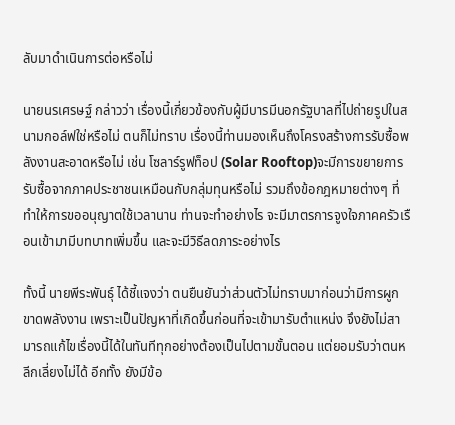ลับมาดำเนินการต่อหรือไม่

นายนรเศรษฐ์ กล่าวว่า เรื่องนี้เกี่ยวข้องกับผู้มีบารมีนอกรัฐบาลที่ไปถ่ายรูปในสนามกอล์ฟใช่หรือไม่ ตนก็ไม่ทราบ เรื่องนี้ท่านมองเห็นถึงโครงสร้างการรับซื้อพลังงานสะอาดหรือไม่ เช่น โซลาร์รูฟท็อป (Solar Rooftop)จะมีการขยายการรับซื้อจากภาคประชาชนเหมือนกับกลุ่มทุนหรือไม่ รวมถึงข้อกฎหมายต่างๆ ที่ทำให้การขออนุญาตใช้เวลานาน ท่านจะทำอย่างไร จะมีมาตรการจูงใจภาคครัวเรือนเข้ามามีบทบาทเพิ่มขึ้น และจะมีวิธีลดภาระอย่างไร

ทั้งนี้ นายพีระพันธุ์ ได้ชี้แจงว่า ตนยืนยันว่าส่วนตัวไม่ทราบมาก่อนว่ามีการผูกขาดพลังงาน เพราะเป็นปัญหาที่เกิดขึ้นก่อนที่จะเข้ามารับตำแหน่ง จึงยังไม่สามารถแก้ไขเรื่องนี้ได้ในทันทีทุกอย่างต้องเป็นไปตามขั้นตอน แต่ยอมรับว่าตนหลีกเลี่ยงไม่ได้ อีกทั้ง ยังมีข้อ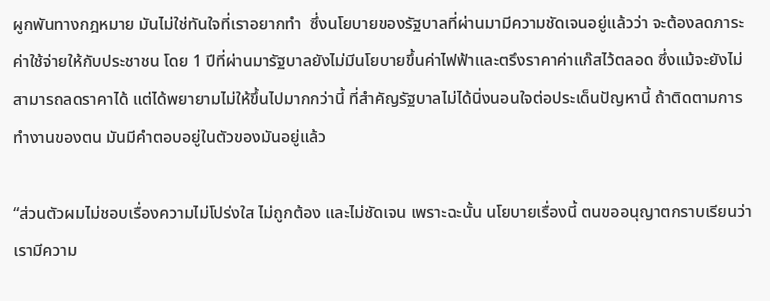ผูกพันทางกฎหมาย มันไม่ใช่ทันใจที่เราอยากทำ  ซึ่งนโยบายของรัฐบาลที่ผ่านมามีความชัดเจนอยู่แล้วว่า จะต้องลดภาระค่าใช้จ่ายให้กับประชาชน โดย 1 ปีที่ผ่านมารัฐบาลยังไม่มีนโยบายขึ้นค่าไฟฟ้าและตรึงราคาค่าแก๊สไว้ตลอด ซึ่งแม้จะยังไม่สามารถลดราคาได้ แต่ได้พยายามไม่ให้ขึ้นไปมากกว่านี้ ที่สำคัญรัฐบาลไม่ได้นิ่งนอนใจต่อประเด็นปัญหานี้ ถ้าติดตามการทำงานของตน มันมีคำตอบอยู่ในตัวของมันอยู่แล้ว

“ส่วนตัวผมไม่ชอบเรื่องความไม่โปร่งใส ไม่ถูกต้อง และไม่ชัดเจน เพราะฉะนั้น นโยบายเรื่องนี้ ตนขออนุญาตกราบเรียนว่าเรามีความ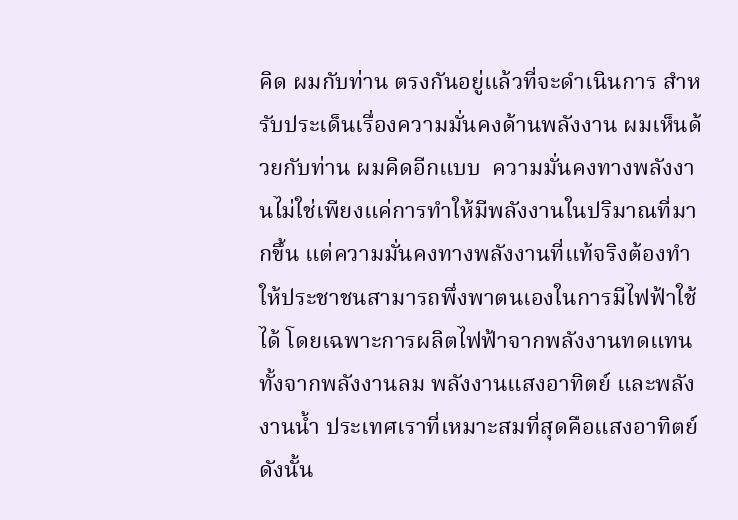คิด ผมกับท่าน ตรงกันอยู่แล้วที่จะดำเนินการ สำหรับประเด็นเรื่องความมั่นคงด้านพลังงาน ผมเห็นด้วยกับท่าน ผมคิดอีกแบบ  ความมั่นคงทางพลังงานไม่ใช่เพียงแค่การทำให้มีพลังงานในปริมาณที่มากขึ้น แต่ความมั่นคงทางพลังงานที่แท้จริงต้องทำให้ประชาชนสามารถพึ่งพาตนเองในการมีไฟฟ้าใช้ได้ โดยเฉพาะการผลิตไฟฟ้าจากพลังงานทดแทน ทั้งจากพลังงานลม พลังงานแสงอาทิตย์ และพลังงานน้ำ ประเทศเราที่เหมาะสมที่สุดคือแสงอาทิตย์ ดังนั้น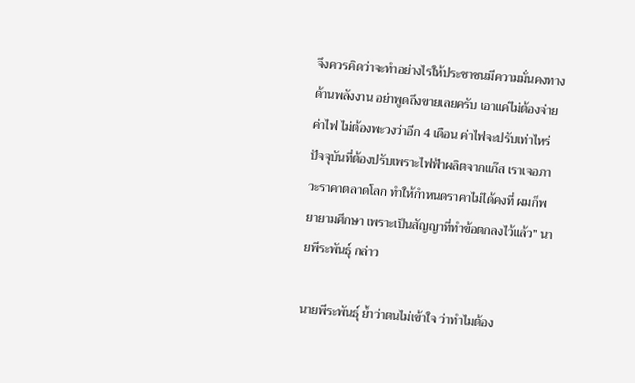จึงควรคิดว่าจะทำอย่างไรให้ประชาชนมีความมั่นคงทางด้านพลังงาน อย่าพูดถึงขายเลยครับ เอาแค่ไม่ต้องจ่ายค่าไฟ ไม่ต้องพะวงว่าอีก 4 เดือน ค่าไฟจะปรับเท่าไหร่ ปัจจุบันที่ต้องปรับเพราะไฟฟ้าผลิตจากแก๊ส เราเจอภาวะราคาตลาดโลก ทำให้กำหนดราคาไม่ได้คงที่ ผมก็พยายามศึกษา เพราะเป็นสัญญาที่ทำข้อตกลงไว้แล้ว” นายพีระพันธุ์ กล่าว

นายพีระพันธุ์ ย้ำว่าตนไม่เข้าใจ ว่าทำไมต้อง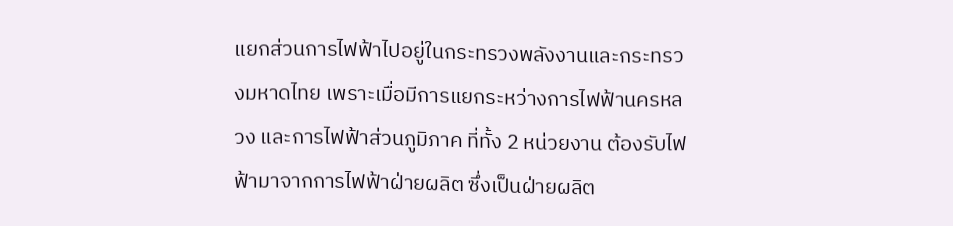แยกส่วนการไฟฟ้าไปอยู่ในกระทรวงพลังงานและกระทรวงมหาดไทย เพราะเมื่อมีการแยกระหว่างการไฟฟ้านครหลวง และการไฟฟ้าส่วนภูมิภาค ที่ทั้ง 2 หน่วยงาน ต้องรับไฟฟ้ามาจากการไฟฟ้าฝ่ายผลิต ซึ่งเป็นฝ่ายผลิต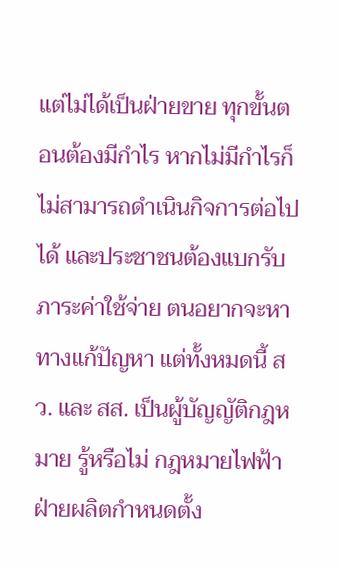แต่ไม่ได้เป็นฝ่ายขาย ทุกขั้นตอนต้องมีกำไร หากไม่มีกำไรก็ไม่สามารถดำเนินกิจการต่อไปได้ และประชาชนต้องแบกรับภาระค่าใช้จ่าย ตนอยากจะหาทางแก้ปัญหา แต่ทั้งหมดนี้ สว. และ สส. เป็นผู้บัญญัติกฎหมาย รู้หรือไม่ กฎหมายไฟฟ้าฝ่ายผลิตกำหนดตั้ง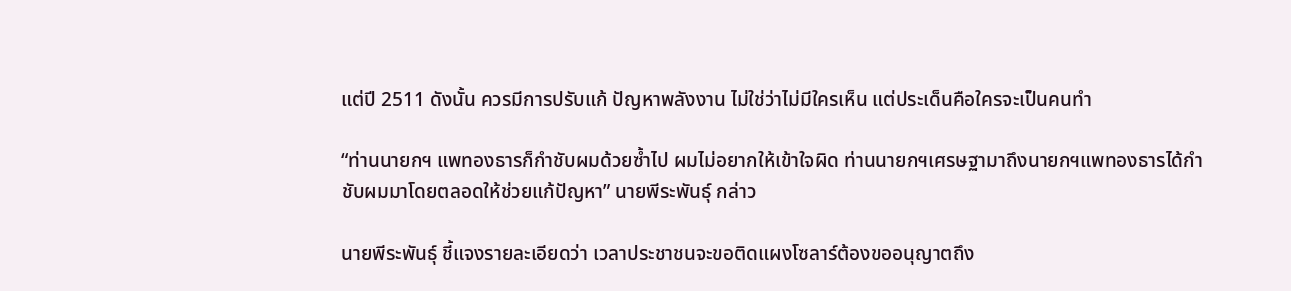แต่ปี 2511 ดังนั้น ควรมีการปรับแก้ ปัญหาพลังงาน ไม่ใช่ว่าไม่มีใครเห็น แต่ประเด็นคือใครจะเป็นคนทำ

“ท่านนายกฯ แพทองธารก็กำชับผมด้วยซ้ำไป ผมไม่อยากให้เข้าใจผิด ท่านนายกฯเศรษฐามาถึงนายกฯแพทองธารได้กำชับผมมาโดยตลอดให้ช่วยแก้ปัญหา” นายพีระพันธุ์ กล่าว

นายพีระพันธุ์ ชี้แจงรายละเอียดว่า เวลาประชาชนจะขอติดแผงโซลาร์ต้องขออนุญาตถึง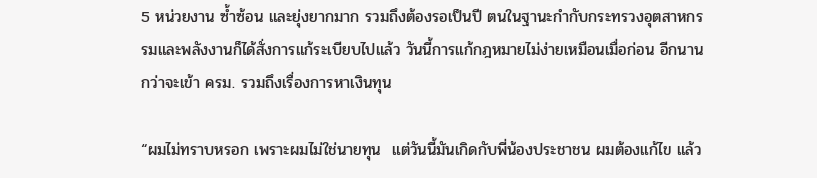5 หน่วยงาน ซ้ำซ้อน และยุ่งยากมาก รวมถึงต้องรอเป็นปี ตนในฐานะกำกับกระทรวงอุตสาหกรรมและพลังงานก็ได้สั่งการแก้ระเบียบไปแล้ว วันนี้การแก้กฎหมายไม่ง่ายเหมือนเมื่อก่อน อีกนานกว่าจะเข้า ครม. รวมถึงเรื่องการหาเงินทุน

“ผมไม่ทราบหรอก เพราะผมไม่ใช่นายทุน  แต่วันนี้มันเกิดกับพี่น้องประชาชน ผมต้องแก้ไข แล้ว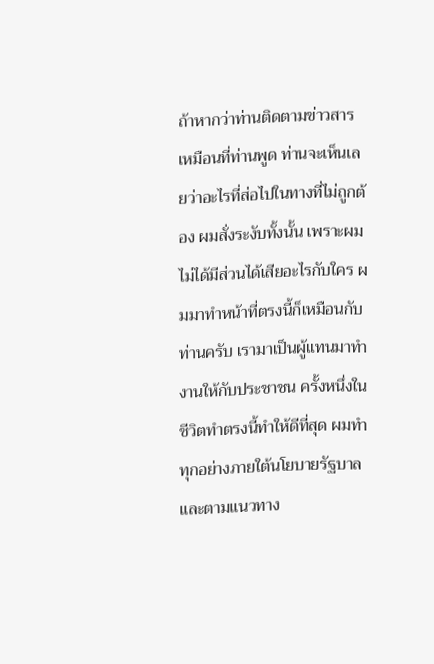ถ้าหากว่าท่านติดตามข่าวสารเหมือนที่ท่านพูด ท่านจะเห็นเลยว่าอะไรที่ส่อไปในทางที่ไม่ถูกต้อง ผมสั่งระงับทั้งนั้น เพราะผมไม่ได้มีส่วนได้เสียอะไรกับใคร ผมมาทำหน้าที่ตรงนี้ก็เหมือนกับท่านครับ เรามาเป็นผู้แทนมาทำงานให้กับประชาชน ครั้งหนึ่งในชีวิตทำตรงนี้ทำให้ดีที่สุด ผมทำทุกอย่างภายใต้นโยบายรัฐบาลและตามแนวทาง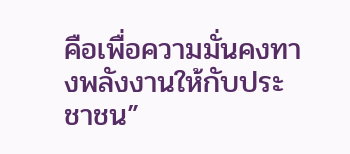คือเพื่อความมั่นคงทางพลังงานให้กับประชาชน”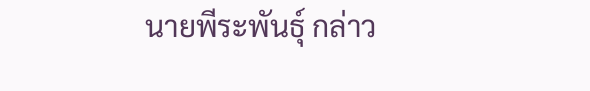นายพีระพันธุ์ กล่าว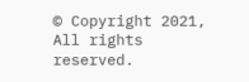© Copyright 2021, All rights reserved.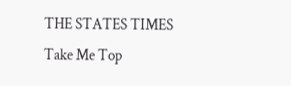THE STATES TIMES
Take Me Top